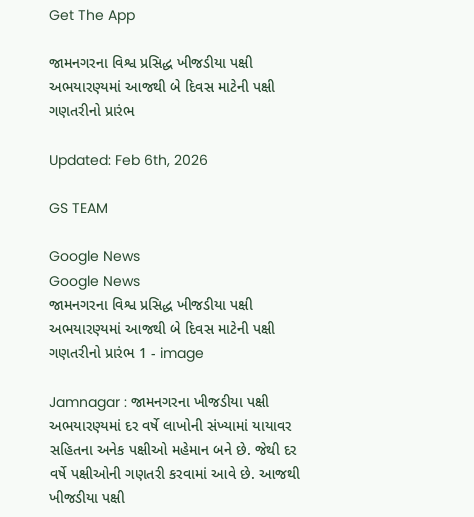Get The App

જામનગરના વિશ્વ પ્રસિદ્ધ ખીજડીયા પક્ષી અભયારણ્યમાં આજથી બે દિવસ માટેની પક્ષી ગણતરીનો પ્રારંભ

Updated: Feb 6th, 2026

GS TEAM

Google News
Google News
જામનગરના વિશ્વ પ્રસિદ્ધ ખીજડીયા પક્ષી અભયારણ્યમાં આજથી બે દિવસ માટેની પક્ષી ગણતરીનો પ્રારંભ 1 - image

Jamnagar : જામનગરના ખીજડીયા પક્ષી અભયારણ્યમાં દર વર્ષે લાખોની સંખ્યામાં યાયાવર સહિતના અનેક પક્ષીઓ મહેમાન બને છે. જેથી દર વર્ષે પક્ષીઓની ગણતરી કરવામાં આવે છે. આજથી ખીજડીયા પક્ષી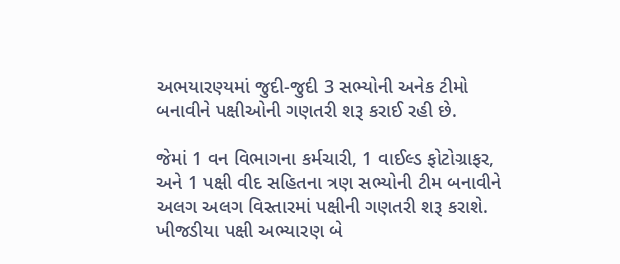અભયારણ્યમાં જુદી-જુદી 3 સભ્યોની અનેક ટીમો બનાવીને પક્ષીઓની ગણતરી શરૂ કરાઈ રહી છે.

જેમાં 1 વન વિભાગના કર્મચારી, 1 વાઈલ્ડ ફોટોગ્રાફર, અને 1 પક્ષી વીદ સહિતના ત્રણ સભ્યોની ટીમ બનાવીને અલગ અલગ વિસ્તારમાં પક્ષીની ગણતરી શરૂ કરાશે. ખીજડીયા પક્ષી અભ્યારણ બે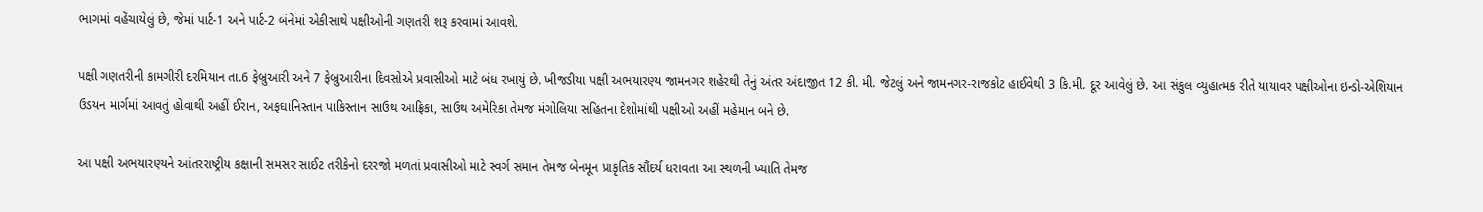ભાગમાં વહેંચાયેલું છે, જેમાં પાર્ટ-1 અને પાર્ટ-2 બંનેમાં એકીસાથે પક્ષીઓની ગણતરી શરૂ કરવામાં આવશે.

પક્ષી ગણતરીની કામગીરી દરમિયાન તા.6 ફેબ્રુઆરી અને 7 ફેબ્રુઆરીના દિવસોએ પ્રવાસીઓ માટે બંધ રખાયું છે. ખીજડીયા પક્ષી અભયારણ્ય જામનગર શહેરથી તેનું અંતર અંદાજીત 12 કી. મી. જેટલું અને જામનગર-રાજકોટ હાઈવેથી 3 કિ.મી. દૂર આવેલું છે. આ સંકુલ વ્યુહાત્મક રીતે યાયાવર પક્ષીઓના ઇન્ડો-એશિયાન ઉડયન માર્ગમાં આવતું હોવાથી અહીં ઈરાન, અફઘાનિસ્તાન પાકિસ્તાન સાઉથ આફ્રિકા, સાઉથ અમેરિકા તેમજ મંગોલિયા સહિતના દેશોમાંથી પક્ષીઓ અહીં મહેમાન બને છે.

આ પક્ષી અભયારણ્યને આંતરરાષ્ટ્રીય કક્ષાની સમસર સાઈટ તરીકેનો દરરજો મળતાં પ્રવાસીઓ માટે સ્વર્ગ સમાન તેમજ બેનમૂન પ્રાકૃતિક સૌંદર્ય ધરાવતા આ સ્થળની ખ્યાતિ તેમજ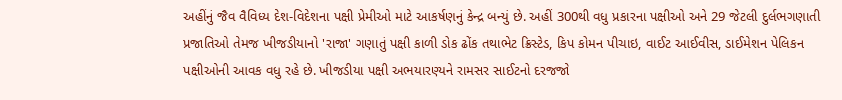અહીંનું જૈવ વૈવિધ્ય દેશ-વિદેશના પક્ષી પ્રેમીઓ માટે આકર્ષણનું કેન્દ્ર બન્યું છે. અહીં 300થી વધુ પ્રકારના પક્ષીઓ અને 29 જેટલી દુર્લભગણાતી પ્રજાતિઓ તેમજ ખીજડીયાનો 'રાજા' ગણાતું પક્ષી કાળી ડોક ઢોંક તથાભેટ ક્રિસ્ટેડ, કિપ કોમન પીચાઇ, વાઈટ આઈવીસ, ડાઈમેશન પેલિકન પક્ષીઓની આવક વધુ રહે છે. ખીજડીયા પક્ષી અભયારણ્યને રામસર સાઈટનો દરજજો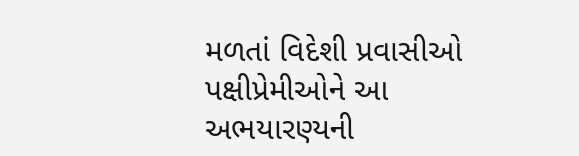મળતાં વિદેશી પ્રવાસીઓ પક્ષીપ્રેમીઓને આ અભયારણ્યની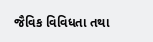જૈવિક વિવિધતા તથા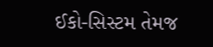ઈકો-સિસ્ટમ તેમજ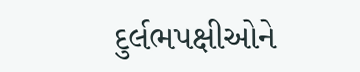દુર્લભપક્ષીઓને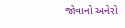જોવાનો અનેરો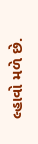લ્હાવો મળે છે.